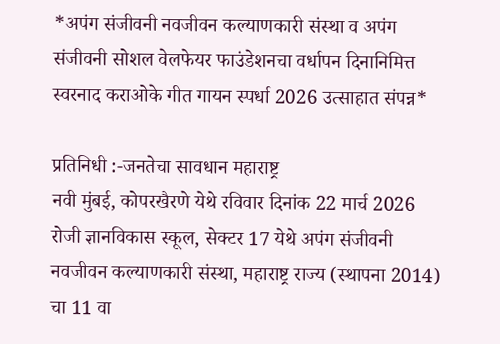*अपंग संजीवनी नवजीवन कल्याणकारी संस्था व अपंग संजीवनी सोशल वेलफेयर फाउंडेशनचा वर्धापन दिनानिमित्त स्वरनाद कराओके गीत गायन स्पर्धा 2026 उत्साहात संपन्न*

प्रतिनिधी :-जनतेचा सावधान महाराष्ट्र
नवी मुंबई, कोपरखैरणे येथे रविवार दिनांक 22 मार्च 2026 रोजी ज्ञानविकास स्कूल, सेक्टर 17 येथे अपंग संजीवनी नवजीवन कल्याणकारी संस्था, महाराष्ट्र राज्य (स्थापना 2014) चा 11 वा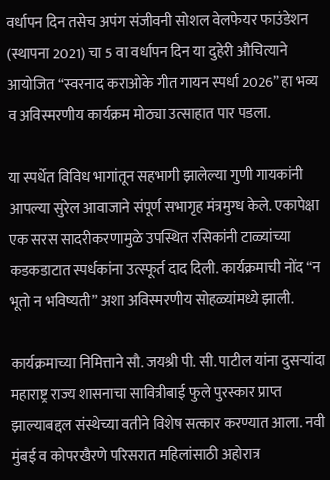वर्धापन दिन तसेच अपंग संजीवनी सोशल वेलफेयर फाउंडेशन (स्थापना 2021) चा 5 वा वर्धापन दिन या दुहेरी औचित्याने आयोजित “स्वरनाद कराओके गीत गायन स्पर्धा 2026” हा भव्य व अविस्मरणीय कार्यक्रम मोठ्या उत्साहात पार पडला.

या स्पर्धेत विविध भागांतून सहभागी झालेल्या गुणी गायकांनी आपल्या सुरेल आवाजाने संपूर्ण सभागृह मंत्रमुग्ध केले. एकापेक्षा एक सरस सादरीकरणामुळे उपस्थित रसिकांनी टाळ्यांच्या कडकडाटात स्पर्धकांना उत्स्फूर्त दाद दिली. कार्यक्रमाची नोंद “न भूतो न भविष्यती” अशा अविस्मरणीय सोहळ्यांमध्ये झाली.

कार्यक्रमाच्या निमित्ताने सौ. जयश्री पी. सी. पाटील यांना दुसऱ्यांदा महाराष्ट्र राज्य शासनाचा सावित्रीबाई फुले पुरस्कार प्राप्त झाल्याबद्दल संस्थेच्या वतीने विशेष सत्कार करण्यात आला. नवी मुंबई व कोपरखैरणे परिसरात महिलांसाठी अहोरात्र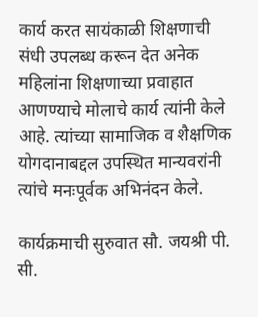कार्य करत सायंकाळी शिक्षणाची संधी उपलब्ध करून देत अनेक महिलांना शिक्षणाच्या प्रवाहात आणण्याचे मोलाचे कार्य त्यांनी केले आहे. त्यांच्या सामाजिक व शैक्षणिक योगदानाबद्दल उपस्थित मान्यवरांनी त्यांचे मनःपूर्वक अभिनंदन केले.

कार्यक्रमाची सुरुवात सौ. जयश्री पी. सी.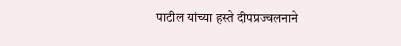पाटील यांच्या हस्ते दीपप्रज्वलनाने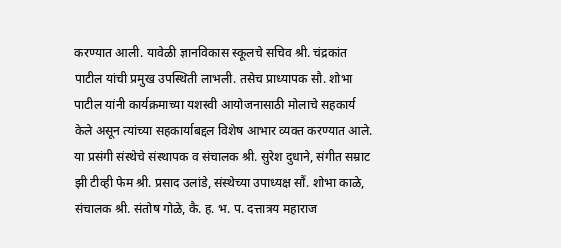करण्यात आली. यावेळी ज्ञानविकास स्कूलचे सचिव श्री. चंद्रकांत पाटील यांची प्रमुख उपस्थिती लाभली. तसेच प्राध्यापक सौ. शोभा पाटील यांनी कार्यक्रमाच्या यशस्वी आयोजनासाठी मोलाचे सहकार्य केले असून त्यांच्या सहकार्याबद्दल विशेष आभार व्यक्त करण्यात आले.
या प्रसंगी संस्थेचे संस्थापक व संचालक श्री. सुरेश दुधाने, संगीत सम्राट झी टीव्ही फेम श्री. प्रसाद उलांडे, संस्थेच्या उपाध्यक्ष सौं. शोभा काळे, संचालक श्री. संतोष गोळे, कै. ह. भ. प. दत्तात्रय महाराज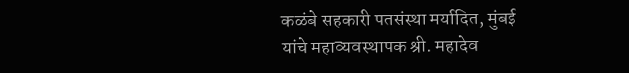कळंबे सहकारी पतसंस्था मर्यादित, मुंबई यांचे महाव्यवस्थापक श्री. महादेव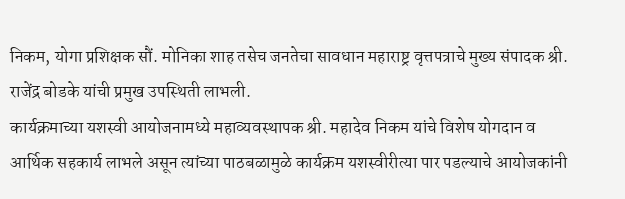निकम, योगा प्रशिक्षक सौं. मोनिका शाह तसेच जनतेचा सावधान महाराष्ट्र वृत्तपत्राचे मुख्य संपादक श्री. राजेंद्र बोडके यांची प्रमुख उपस्थिती लाभली.
कार्यक्रमाच्या यशस्वी आयोजनामध्ये महाव्यवस्थापक श्री. महादेव निकम यांचे विशेष योगदान व आर्थिक सहकार्य लाभले असून त्यांच्या पाठबळामुळे कार्यक्रम यशस्वीरीत्या पार पडल्याचे आयोजकांनी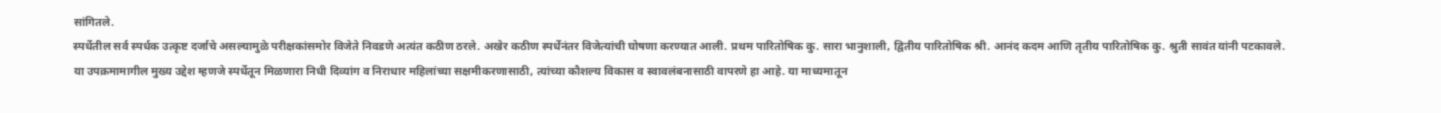सांगितले.
स्पर्धेतील सर्व स्पर्धक उत्कृष्ट दर्जाचे असल्यामुळे परीक्षकांसमोर विजेते निवडणे अत्यंत कठीण ठरले. अखेर कठीण स्पर्धेनंतर विजेत्यांची घोषणा करण्यात आली. प्रथम पारितोषिक कु. सारा भानुशाली, द्वितीय पारितोषिक श्री. आनंद कदम आणि तृतीय पारितोषिक कु. श्रुती सावंत यांनी पटकावले.
या उपक्रमामागील मुख्य उद्देश म्हणजे स्पर्धेतून मिळणारा निधी दिव्यांग व निराधार महिलांच्या सक्षमीकरणासाठी, त्यांच्या कौशल्य विकास व स्वावलंबनासाठी वापरणे हा आहे. या माध्यमातून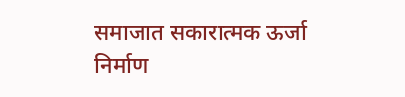समाजात सकारात्मक ऊर्जा निर्माण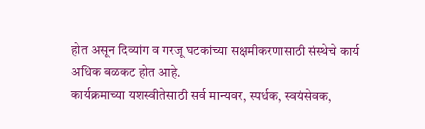होत असून दिव्यांग व गरजू घटकांच्या सक्षमीकरणासाठी संस्थेचे कार्य अधिक बळकट होत आहे.
कार्यक्रमाच्या यशस्वीतेसाठी सर्व मान्यवर, स्पर्धक, स्वयंसेवक,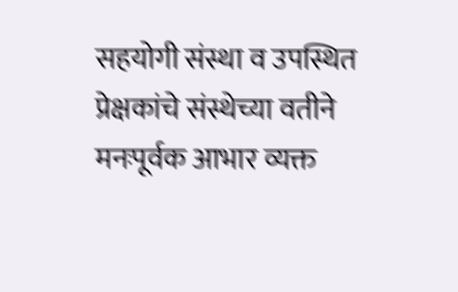सहयोगी संस्था व उपस्थित प्रेक्षकांचे संस्थेच्या वतीने मनःपूर्वक आभार व्यक्त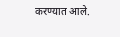करण्यात आले.